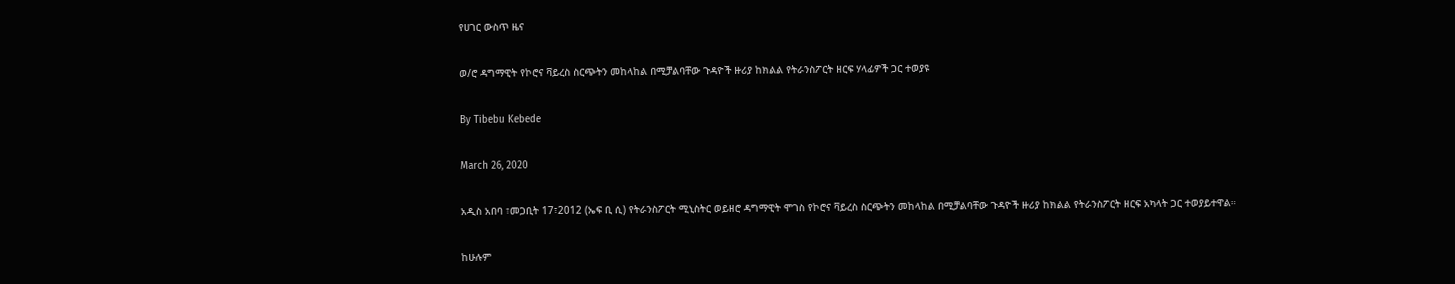የሀገር ውስጥ ዜና

ወ/ሮ ዳግማዊት የኮሮና ቫይረስ ስርጭትን መከላከል በሚቻልባቸው ጉዳዮች ዙሪያ ከክልል የትራንስፖርት ዘርፍ ሃላፊዎች ጋር ተወያዩ

By Tibebu Kebede

March 26, 2020

አዲስ አበባ ፣መጋቢት 17፣2012 (ኤፍ ቢ ሲ) የትራንስፖርት ሚኒስትር ወይዘሮ ዳግማዊት ሞገስ የኮሮና ቫይረስ ስርጭትን መከላከል በሚቻልባቸው ጉዳዮች ዙሪያ ከክልል የትራንስፖርት ዘርፍ አካላት ጋር ተወያይተዋል።

ከሁሉም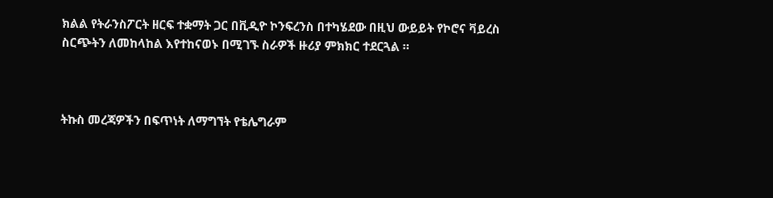ክልል የትራንስፖርት ዘርፍ ተቋማት ጋር በቪዲዮ ኮንፍረንስ በተካሄደው በዚህ ውይይት የኮሮና ቫይረስ ስርጭትን ለመከላከል እየተከናወኑ በሚገኙ ስራዎች ዙሪያ ምክክር ተደርጓል ።



ትኩስ መረጃዎችን በፍጥነት ለማግኘት የቴሌግራም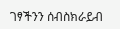ገፃችንን ሰብስክራይብ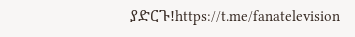ያድርጉ!https://t.me/fanatelevision